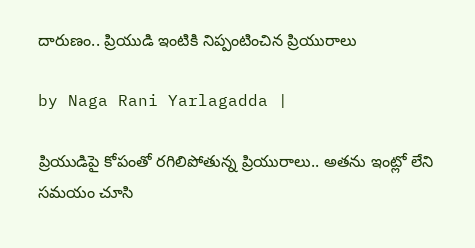దారుణం.. ప్రియుడి ఇంటికి నిప్పంటించిన ప్రియురాలు

by Naga Rani Yarlagadda |

ప్రియుడిపై కోపంతో రగిలిపోతున్న ప్రియురాలు.. అతను ఇంట్లో లేని సమయం చూసి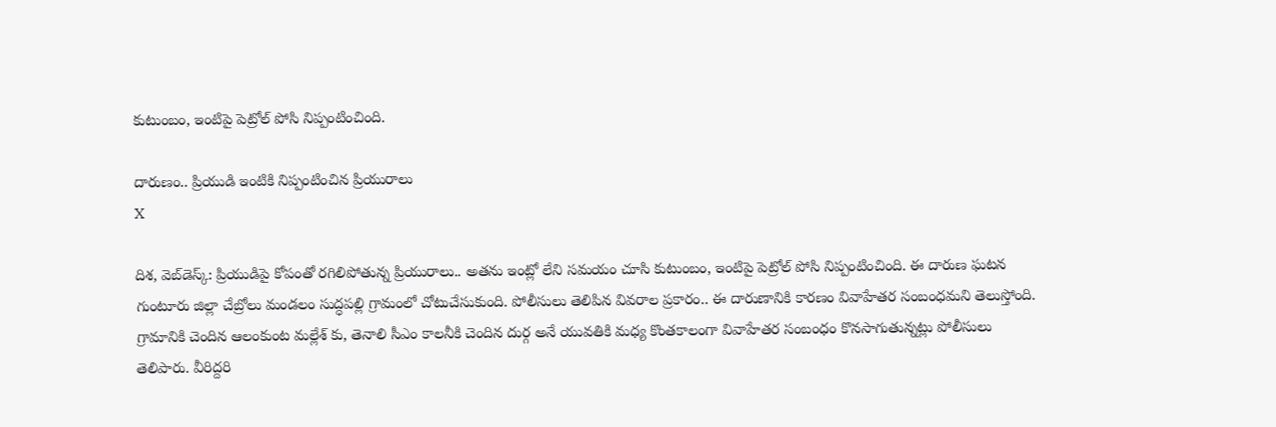కుటుంబం, ఇంటిపై పెట్రోల్ పోసి నిప్పంటించింది.

దారుణం.. ప్రియుడి ఇంటికి నిప్పంటించిన ప్రియురాలు
X

దిశ, వెబ్‌డెస్క్: ప్రియుడిపై కోపంతో రగిలిపోతున్న ప్రియురాలు.. అతను ఇంట్లో లేని సమయం చూసి కుటుంబం, ఇంటిపై పెట్రోల్ పోసి నిప్పంటించింది. ఈ దారుణ ఘటన గుంటూరు జిల్లా చేబ్రోలు మండలం సుద్ధపల్లి గ్రామంలో చోటుచేసుకుంది. పోలీసులు తెలిపిన వివరాల ప్రకారం.. ఈ దారుణానికి కారణం వివాహేతర సంబంధమని తెలుస్తోంది. గ్రామానికి చెందిన ఆలంకుంట మల్లేశ్ కు, తెనాలి సీఎం కాలనీకి చెందిన దుర్గ అనే యువతికి మధ్య కొంతకాలంగా వివాహేతర సంబంధం కొనసాగుతున్నట్లు పోలీసులు తెలిపారు. వీరిద్దరి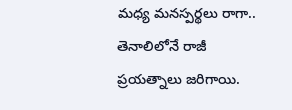మధ్య మనస్పర్థలు రాగా.. తెనాలిలోనే రాజీ ప్రయత్నాలు జరిగాయి.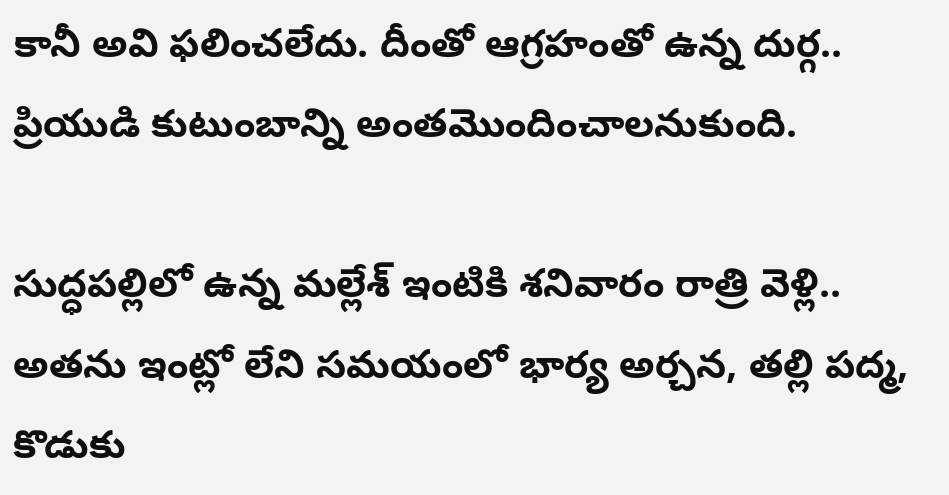కానీ అవి ఫలించలేదు. దీంతో ఆగ్రహంతో ఉన్న దుర్గ.. ప్రియుడి కుటుంబాన్ని అంతమొందించాలనుకుంది.

సుద్ధపల్లిలో ఉన్న మల్లేశ్ ఇంటికి శనివారం రాత్రి వెళ్లి.. అతను ఇంట్లో లేని సమయంలో భార్య అర్చన, తల్లి పద్మ, కొడుకు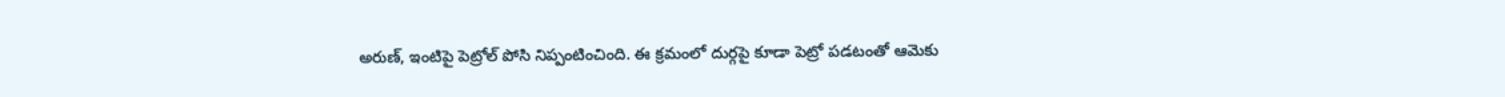అరుణ్, ఇంటిపై పెట్రోల్ పోసి నిప్పంటించింది. ఈ క్రమంలో దుర్గపై కూడా పెట్రో పడటంతో ఆమెకు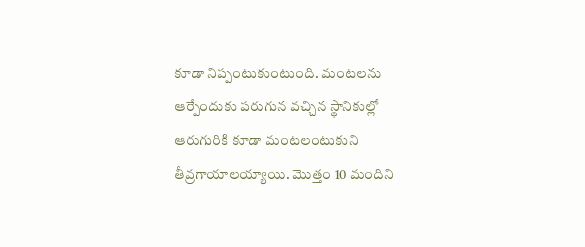కూడా నిప్పంటుకుంటుంది. మంటలను ఆర్పేందుకు పరుగున వచ్చిన స్థానికుల్లో ఆరుగురికి కూడా మంటలంటుకుని తీవ్రగాయాలయ్యాయి. మొత్తం 10 మందిని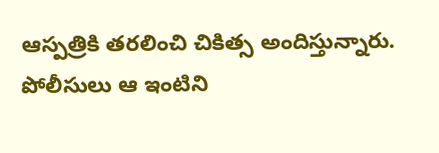ఆస్పత్రికి తరలించి చికిత్స అందిస్తున్నారు. పోలీసులు ఆ ఇంటిని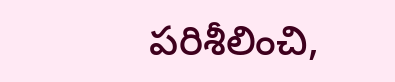పరిశీలించి,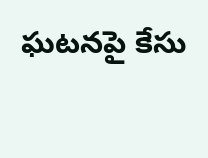ఘటనపై కేసు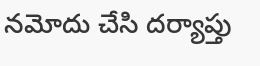నమోదు చేసి దర్యాప్తు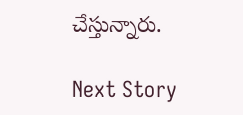చేస్తున్నారు.

Next Story